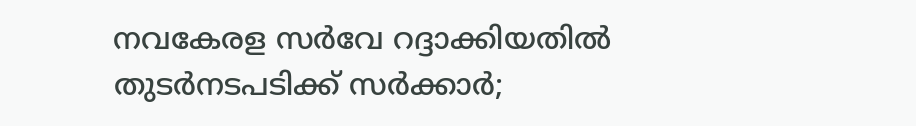നവകേരള സര്‍വേ റദ്ദാക്കിയതില്‍ തുടര്‍നടപടിക്ക് സര്‍ക്കാര്‍;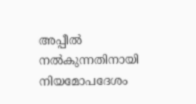അപ്പീല്‍ നല്‍കുന്നതിനായി നിയമോപദേശം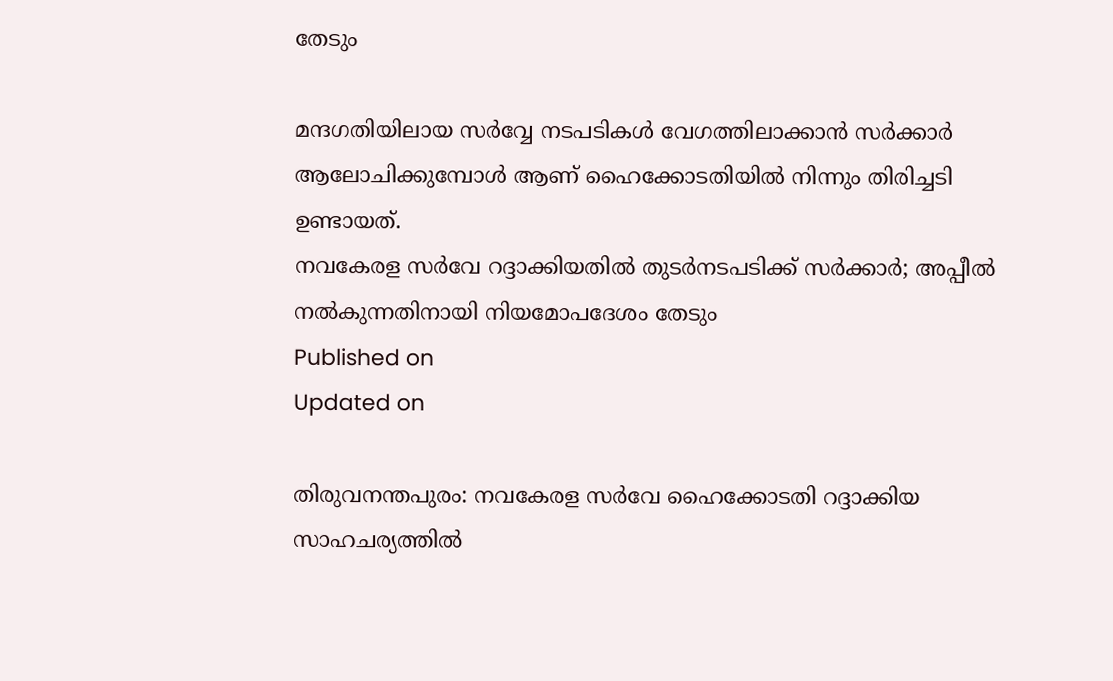തേടും

മന്ദഗതിയിലായ സര്‍വ്വേ നടപടികള്‍ വേഗത്തിലാക്കാന്‍ സര്‍ക്കാര്‍ ആലോചിക്കുമ്പോള്‍ ആണ് ഹൈക്കോടതിയില്‍ നിന്നും തിരിച്ചടി ഉണ്ടായത്.
നവകേരള സര്‍വേ റദ്ദാക്കിയതില്‍ തുടര്‍നടപടിക്ക് സര്‍ക്കാര്‍; അപ്പീല്‍ നല്‍കുന്നതിനായി നിയമോപദേശം തേടും
Published on
Updated on

തിരുവനന്തപുരം: നവകേരള സര്‍വേ ഹൈക്കോടതി റദ്ദാക്കിയ സാഹചര്യത്തില്‍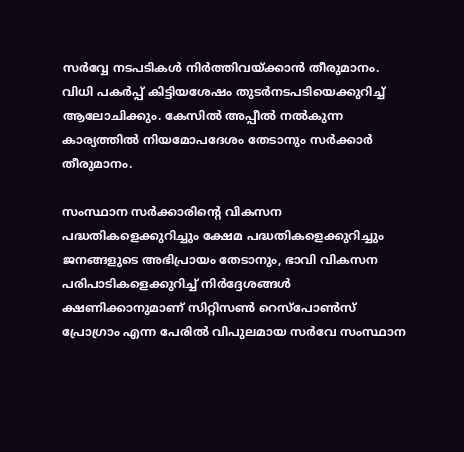സര്‍വ്വേ നടപടികള്‍ നിര്‍ത്തിവയ്ക്കാന്‍ തീരുമാനം. വിധി പകര്‍പ്പ് കിട്ടിയശേഷം തുടര്‍നടപടിയെക്കുറിച്ച് ആലോചിക്കും. കേസില്‍ അപ്പീല്‍ നല്‍കുന്ന കാര്യത്തില്‍ നിയമോപദേശം തേടാനും സര്‍ക്കാര്‍ തീരുമാനം.

സംസ്ഥാന സര്‍ക്കാരിന്റെ വികസന പദ്ധതികളെക്കുറിച്ചും ക്ഷേമ പദ്ധതികളെക്കുറിച്ചും ജനങ്ങളുടെ അഭിപ്രായം തേടാനും, ഭാവി വികസന പരിപാടികളെക്കുറിച്ച് നിര്‍ദ്ദേശങ്ങള്‍ ക്ഷണിക്കാനുമാണ് സിറ്റിസണ്‍ റെസ്‌പോണ്‍സ് പ്രോഗ്രാം എന്ന പേരില്‍ വിപുലമായ സര്‍വേ സംസ്ഥാന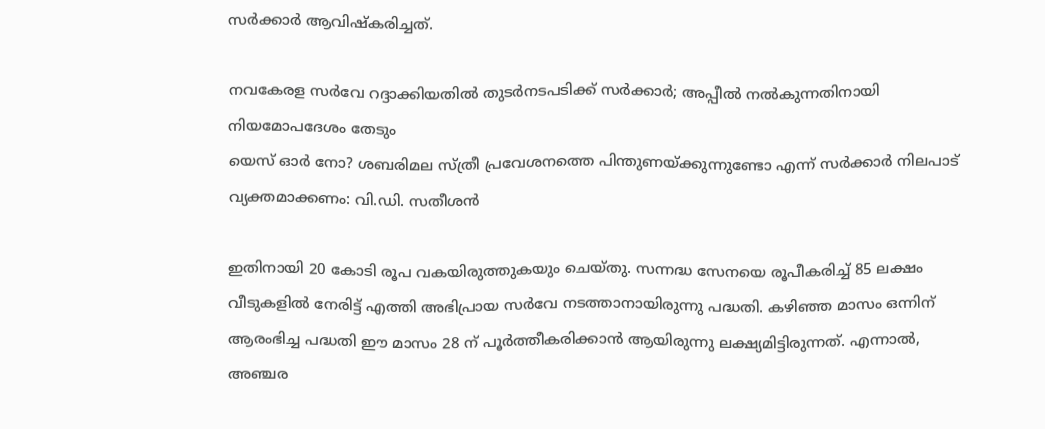സര്‍ക്കാര്‍ ആവിഷ്‌കരിച്ചത്.

നവകേരള സര്‍വേ റദ്ദാക്കിയതില്‍ തുടര്‍നടപടിക്ക് സര്‍ക്കാര്‍; അപ്പീല്‍ നല്‍കുന്നതിനായി നിയമോപദേശം തേടും
യെസ് ഓര്‍ നോ? ശബരിമല സ്ത്രീ പ്രവേശനത്തെ പിന്തുണയ്ക്കുന്നുണ്ടോ എന്ന് സര്‍ക്കാര്‍ നിലപാട് വ്യക്തമാക്കണം: വി.ഡി. സതീശന്‍

ഇതിനായി 20 കോടി രൂപ വകയിരുത്തുകയും ചെയ്തു. സന്നദ്ധ സേനയെ രൂപീകരിച്ച് 85 ലക്ഷം വീടുകളില്‍ നേരിട്ട് എത്തി അഭിപ്രായ സര്‍വേ നടത്താനായിരുന്നു പദ്ധതി. കഴിഞ്ഞ മാസം ഒന്നിന് ആരംഭിച്ച പദ്ധതി ഈ മാസം 28 ന് പൂര്‍ത്തീകരിക്കാന്‍ ആയിരുന്നു ലക്ഷ്യമിട്ടിരുന്നത്. എന്നാല്‍, അഞ്ചര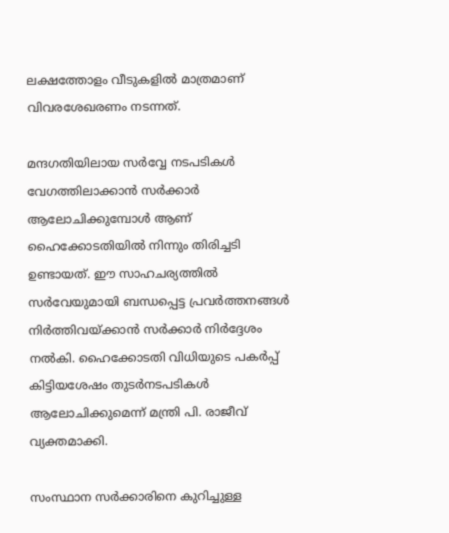ലക്ഷത്തോളം വീടുകളില്‍ മാത്രമാണ് വിവരശേഖരണം നടന്നത്.

മന്ദഗതിയിലായ സര്‍വ്വേ നടപടികള്‍ വേഗത്തിലാക്കാന്‍ സര്‍ക്കാര്‍ ആലോചിക്കുമ്പോള്‍ ആണ് ഹൈക്കോടതിയില്‍ നിന്നും തിരിച്ചടി ഉണ്ടായത്. ഈ സാഹചര്യത്തില്‍ സര്‍വേയുമായി ബന്ധപ്പെട്ട പ്രവര്‍ത്തനങ്ങള്‍ നിര്‍ത്തിവയ്ക്കാന്‍ സര്‍ക്കാര്‍ നിര്‍ദ്ദേശം നല്‍കി. ഹൈക്കോടതി വിധിയുടെ പകര്‍പ്പ് കിട്ടിയശേഷം തുടര്‍നടപടികള്‍ ആലോചിക്കുമെന്ന് മന്ത്രി പി. രാജീവ് വ്യക്തമാക്കി.

സംസ്ഥാന സര്‍ക്കാരിനെ കുറിച്ചുള്ള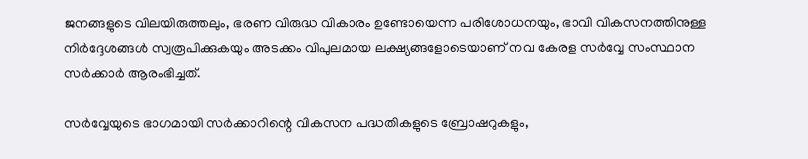ജനങ്ങളുടെ വിലയിരുത്തലും, ഭരണ വിരുദ്ധ വികാരം ഉണ്ടോയെന്ന പരിശോധനയും, ഭാവി വികസനത്തിനുള്ള നിര്‍ദ്ദേശങ്ങള്‍ സ്വരൂപിക്കുകയും അടക്കം വിപുലമായ ലക്ഷ്യങ്ങളോടെയാണ് നവ കേരള സര്‍വ്വേ സംസ്ഥാന സര്‍ക്കാര്‍ ആരംഭിച്ചത്.

സര്‍വ്വേയുടെ ഭാഗമായി സര്‍ക്കാറിന്റെ വികസന പദ്ധതികളുടെ ബ്രോഷറുകളും,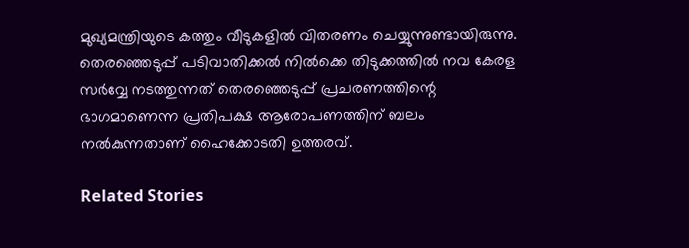മുഖ്യമന്ത്രിയുടെ കത്തും വീടുകളില്‍ വിതരണം ചെയ്യുന്നുണ്ടായിരുന്നു. തെരഞ്ഞെടുപ്പ് പടിവാതിക്കല്‍ നില്‍ക്കെ തിടുക്കത്തില്‍ നവ കേരള സര്‍വ്വേ നടത്തുന്നത് തെരഞ്ഞെടുപ്പ് പ്രചരണത്തിന്റെ ഭാഗമാണെന്ന പ്രതിപക്ഷ ആരോപണത്തിന് ബലം നല്‍കുന്നതാണ് ഹൈക്കോടതി ഉത്തരവ്.

Related Stories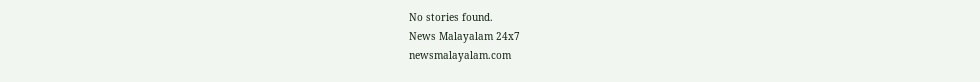No stories found.
News Malayalam 24x7
newsmalayalam.com